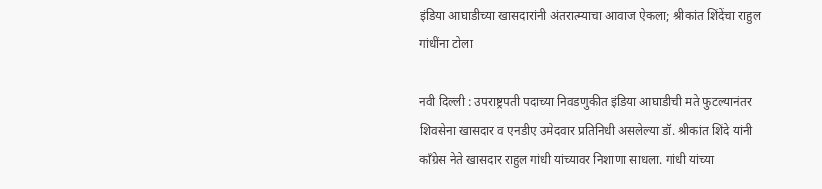इंडिया आघाडीच्या खासदारांनी अंतरात्म्याचा आवाज ऐकला; श्रीकांत शिंदेंचा राहुल गांधींना टोला

नवी दिल्ली : उपराष्ट्रपती पदाच्या निवडणुकीत इंडिया आघाडीची मते फुटल्यानंतर शिवसेना खासदार व एनडीए उमेदवार प्रतिनिधी असलेल्या डॉ. श्रीकांत शिंदे यांनी काँग्रेस नेते खासदार राहुल गांधी यांच्यावर निशाणा साधला. गांधी यांच्या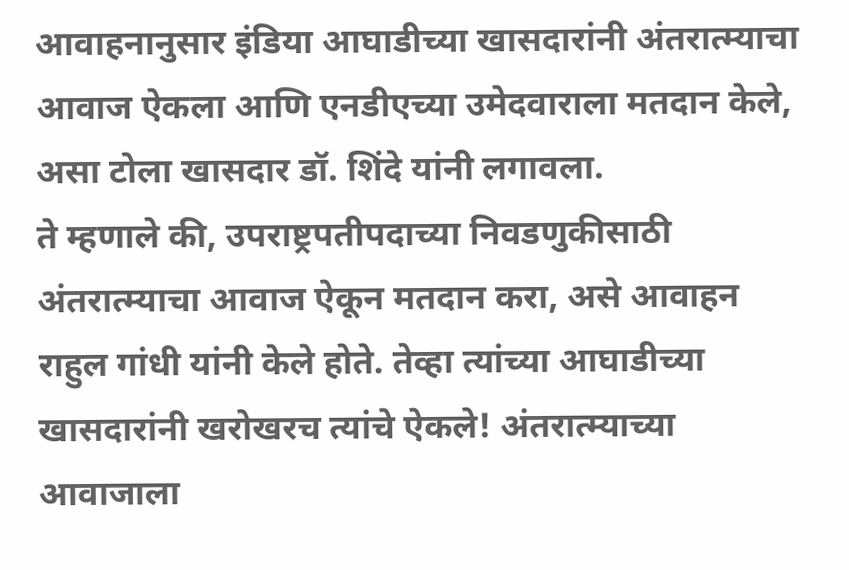आवाहनानुसार इंडिया आघाडीच्या खासदारांनी अंतरात्म्याचा आवाज ऐकला आणि एनडीएच्या उमेदवाराला मतदान केले, असा टोला खासदार डॉ. शिंदे यांनी लगावला.
ते म्हणाले की, उपराष्ट्रपतीपदाच्या निवडणुकीसाठी अंतरात्म्याचा आवाज ऐकून मतदान करा, असे आवाहन राहुल गांधी यांनी केले होते. तेव्हा त्यांच्या आघाडीच्या खासदारांनी खरोखरच त्यांचे ऐकले! अंतरात्म्याच्या आवाजाला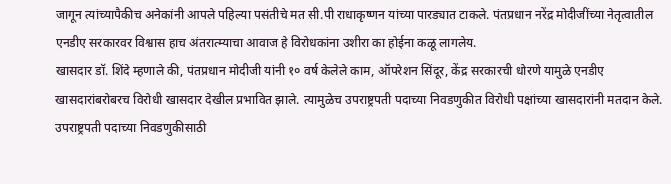जागून त्यांच्यापैकीच अनेकांनी आपले पहिल्या पसंतीचे मत सी.पी राधाकृष्णन यांच्या पारड्यात टाकले. पंतप्रधान नरेंद्र मोदीजींच्या नेतृत्वातील एनडीए सरकारवर विश्वास हाच अंतरात्म्याचा आवाज हे विरोधकांना उशीरा का होईना कळू लागलेय.
खासदार डॉ. शिंदे म्हणाले की, पंतप्रधान मोदीजी यांनी १० वर्ष केलेले काम, ऑपरेशन सिंदूर, केंद्र सरकारची धोरणे यामुळे एनडीए खासदारांबरोबरच विरोधी खासदार देखील प्रभावित झाले. त्यामुळेच उपराष्ट्रपती पदाच्या निवडणुकीत विरोधी पक्षांच्या खासदारांनी मतदान केले.
उपराष्ट्रपती पदाच्या निवडणुकीसाठी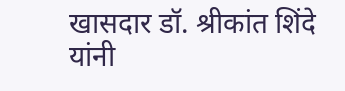खासदार डॉ. श्रीकांत शिंदे यांनी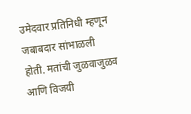उमेदवार प्रतिनिधी म्हणून जबाबदार सांभाळली होती. मतांची जुळवाजुळव आणि विजयी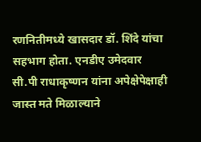रणनितीमध्ये खासदार डॉ. शिंदे यांचा सहभाग होता. एनडीए उमेदवार सी.पी राधाकृष्णन यांना अपेक्षेपेक्षाही जास्त मते मिळाल्याने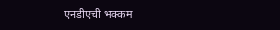एनडीएची भक्कम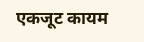एकजूट कायम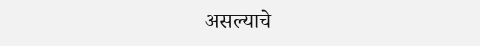असल्याचे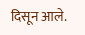दिसून आले.